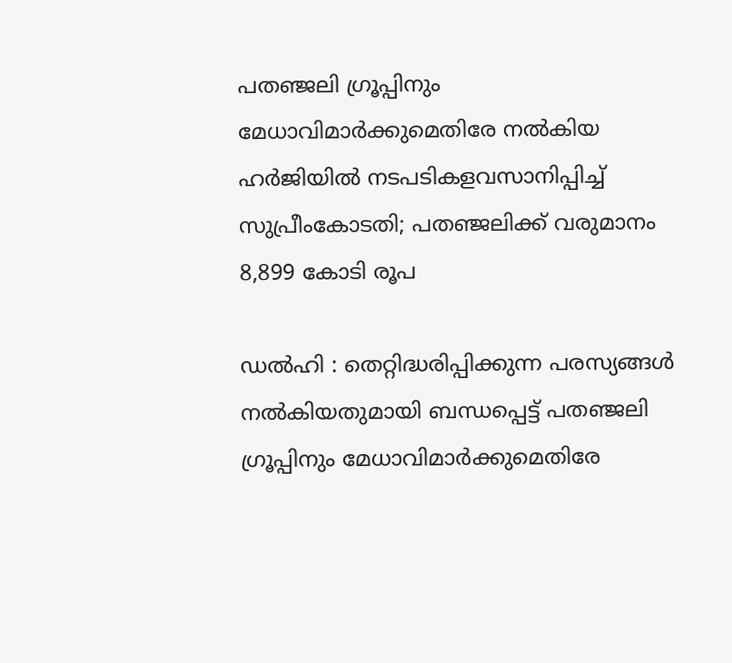പതഞ്ജലി ഗ്രൂപ്പിനും മേധാവിമാർക്കുമെതിരേ നൽകിയ ഹർജിയിൽ നടപടികളവസാനിപ്പിച്ച് സുപ്രീംകോടതി; പതഞ്ജലിക്ക് വരുമാനം 8,899 കോടി രൂപ

ഡൽഹി : തെറ്റിദ്ധരിപ്പിക്കുന്ന പരസ്യങ്ങൾ നൽകിയതുമായി ബന്ധപ്പെട്ട് പതഞ്ജലി ഗ്രൂപ്പിനും മേധാവിമാർക്കുമെതിരേ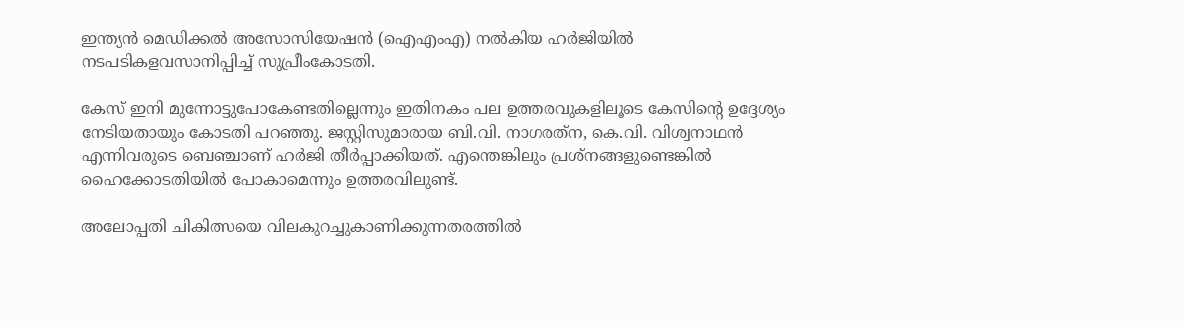ഇന്ത്യൻ മെഡിക്കൽ അസോസിയേഷൻ (ഐഎംഎ) നൽകിയ ഹർജിയിൽ നടപടികളവസാനിപ്പിച്ച് സുപ്രീംകോടതി.

കേസ് ഇനി മുന്നോട്ടുപോകേണ്ടതില്ലെന്നും ഇതിനകം പല ഉത്തരവുകളിലൂടെ കേസിന്റെ ഉദ്ദേശ്യം നേടിയതായും കോടതി പറഞ്ഞു. ജസ്റ്റിസുമാരായ ബി.വി. നാഗരത്‌ന, കെ.വി. വിശ്വനാഥൻ എന്നിവരുടെ ബെഞ്ചാണ് ഹർജി തീർപ്പാക്കിയത്. എന്തെങ്കിലും പ്രശ്‌നങ്ങളുണ്ടെങ്കിൽ ഹൈക്കോടതിയിൽ പോകാമെന്നും ഉത്തരവിലുണ്ട്‌.

അലോപ്പതി ചികിത്സയെ വിലകുറച്ചുകാണിക്കുന്നതരത്തിൽ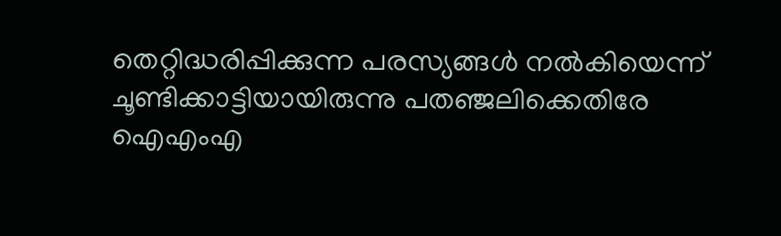തെറ്റിദ്ധരിപ്പിക്കുന്ന പരസ്യങ്ങൾ നൽകിയെന്ന് ചൂണ്ടിക്കാട്ടിയായിരുന്നു പതഞ്ജലിക്കെതിരേ ഐഎംഎ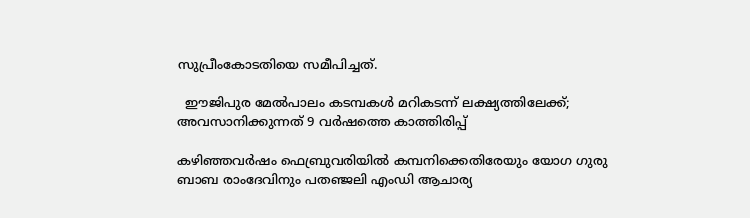സുപ്രീംകോടതിയെ സമീപിച്ചത്.

  ഈജിപുര മേല്‍പാലം കടമ്പകള്‍ മറികടന്ന് ലക്ഷ്യത്തിലേക്ക്; അവസാനിക്കുന്നത് 9 വര്‍ഷത്തെ കാത്തിരിപ്പ്

കഴിഞ്ഞവർഷം ഫെബ്രുവരിയിൽ കമ്പനിക്കെതിരേയും യോഗ ഗുരു ബാബ രാംദേവിനും പതഞ്ജലി എംഡി ആചാര്യ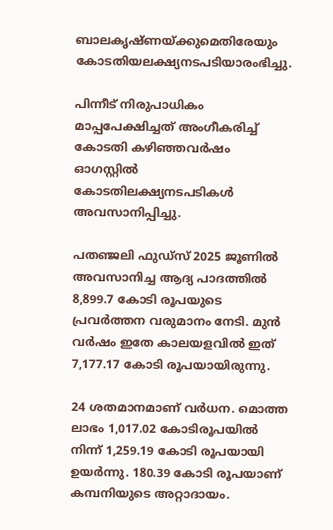ബാലകൃഷ്ണയ്ക്കുമെതിരേയും കോടതിയലക്ഷ്യനടപടിയാരംഭിച്ചു.

പിന്നീട് നിരുപാധികം മാപ്പപേക്ഷിച്ചത് അംഗീകരിച്ച് കോടതി കഴിഞ്ഞവർഷം ഓഗസ്റ്റിൽ കോടതിലക്ഷ്യനടപടികൾ അവസാനിപ്പിച്ചു.

പതഞ്ജലി ഫുഡ്‌സ് 2025 ജൂണിൽ അവസാനിച്ച ആദ്യ പാദത്തിൽ 8,899.7 കോടി രൂപയുടെ പ്രവർത്തന വരുമാനം നേടി. മുൻ വർഷം ഇതേ കാലയളവിൽ ഇത് 7,177.17 കോടി രൂപയായിരുന്നു.

24 ശതമാനമാണ് വർധന. മൊത്ത ലാഭം 1,017.02 കോടിരൂപയിൽ നിന്ന് 1,259.19 കോടി രൂപയായി ഉയർന്നു. 180.39 കോടി രൂപയാണ് കമ്പനിയുടെ അറ്റാദായം.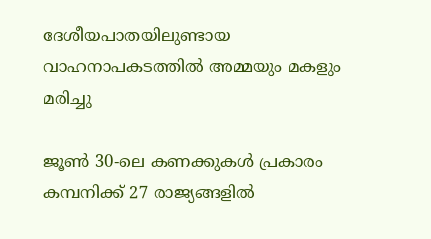ദേശീയപാതയിലുണ്ടായ വാഹനാപകടത്തിൽ അമ്മയും മകളും മരിച്ചു

ജൂൺ 30-ലെ കണക്കുകൾ പ്രകാരം കമ്പനിക്ക് 27 രാജ്യങ്ങളിൽ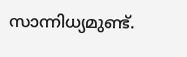സാന്നിധ്യമുണ്ട്.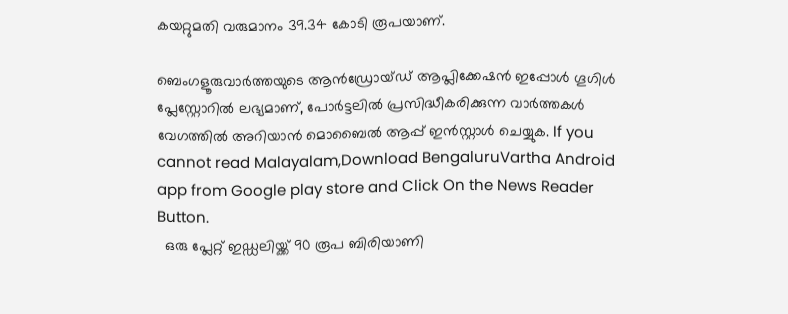കയറ്റുമതി വരുമാനം 39.34 കോടി രൂപയാണ്.

ബെംഗളൂരുവാർത്തയുടെ ആൻഡ്രോയ്ഡ് ആപ്ലിക്കേഷൻ ഇപ്പോൾ ഗൂഗിൾ പ്ലേസ്റ്റോറിൽ ലഭ്യമാണ്, പോർട്ടലിൽ പ്രസിദ്ധീകരിക്കുന്ന വാർത്തകൾ വേഗത്തിൽ അറിയാൻ മൊബൈൽ ആപ്പ് ഇൻസ്റ്റാൾ ചെയ്യുക. If you cannot read Malayalam,Download BengaluruVartha Android app from Google play store and Click On the News Reader Button.
  ഒരു പ്ലേറ്റ് ഇഡ്ഡലിയ്ക്ക് 90 രൂപ ബിരിയാണി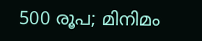500 രൂപ; മിനിമം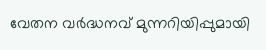വേതന വർദ്ധനവ് മുന്നറിയിപ്പുമായി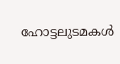ഹോട്ടലുടമകൾ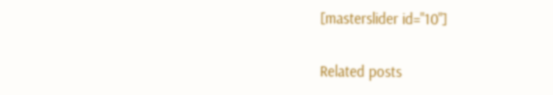[masterslider id="10"]

Related posts